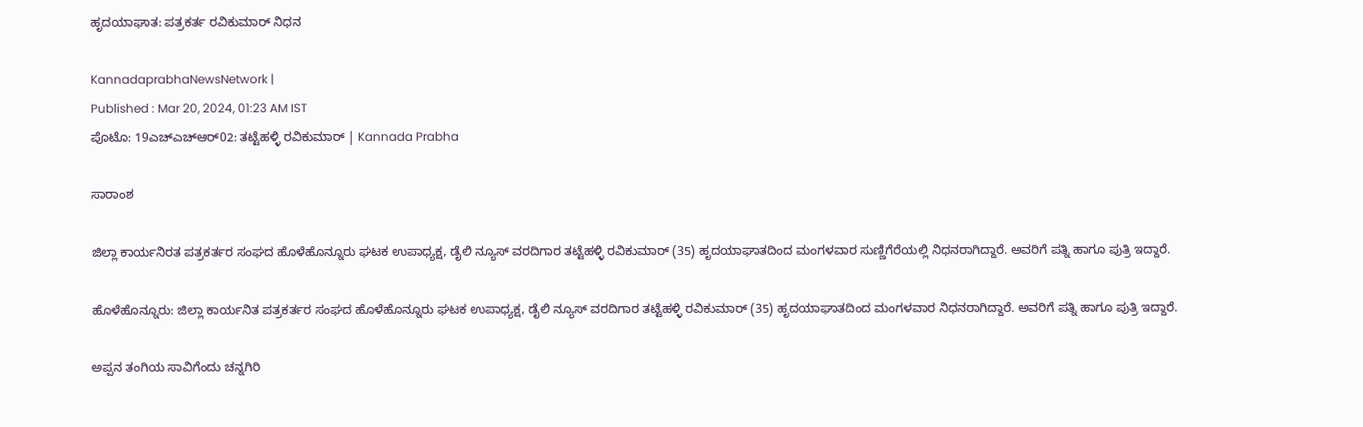ಹೃದಯಾಘಾತ: ಪತ್ರಕರ್ತ ರವಿಕುಮಾರ್ ನಿಧನ

KannadaprabhaNewsNetwork |
Published : Mar 20, 2024, 01:23 AM IST
ಪೊಟೊ: 19ಎಚ್ಎಚ್‌ಆರ್‌02: ತಟ್ಟೆಹಳ್ಳಿ ರವಿಕುಮಾರ್ | Kannada Prabha

ಸಾರಾಂಶ

ಜಿಲ್ಲಾ ಕಾರ್ಯನಿರತ ಪತ್ರಕರ್ತರ ಸಂಘದ ಹೊಳೆಹೊನ್ನೂರು ಘಟಕ ಉಪಾಧ್ಯಕ್ಷ, ಡೈಲಿ ನ್ಯೂಸ್ ವರದಿಗಾರ ತಟ್ಟೆಹಳ್ಳಿ ರವಿಕುಮಾರ್ (35) ಹೃದಯಾಘಾತದಿಂದ ಮಂಗಳವಾರ ಸುಣ್ಣಿಗೆರೆಯಲ್ಲಿ ನಿಧನರಾಗಿದ್ದಾರೆ. ಅವರಿಗೆ ಪತ್ನಿ ಹಾಗೂ ಪುತ್ರಿ ಇದ್ದಾರೆ.

ಹೊಳೆಹೊನ್ನೂರು: ಜಿಲ್ಲಾ ಕಾರ್ಯನಿತ ಪತ್ರಕರ್ತರ ಸಂಘದ ಹೊಳೆಹೊನ್ನೂರು ಘಟಕ ಉಪಾಧ್ಯಕ್ಷ, ಡೈಲಿ ನ್ಯೂಸ್ ವರದಿಗಾರ ತಟ್ಟೆಹಳ್ಳಿ ರವಿಕುಮಾರ್ (35) ಹೃದಯಾಘಾತದಿಂದ ಮಂಗಳವಾರ ನಿಧನರಾಗಿದ್ದಾರೆ. ಅವರಿಗೆ ಪತ್ನಿ ಹಾಗೂ ಪುತ್ರಿ ಇದ್ದಾರೆ.

ಅಪ್ಪನ ತಂಗಿಯ ಸಾವಿಗೆಂದು ಚನ್ನಗಿರಿ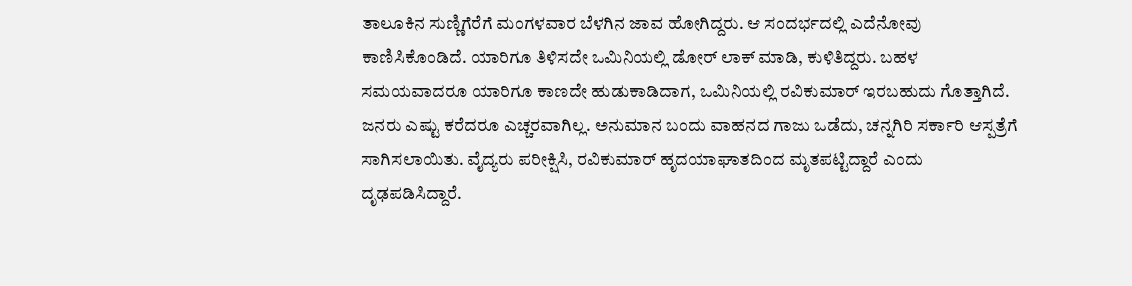ತಾಲೂಕಿನ ಸುಣ್ಣಿಗೆರೆಗೆ ಮಂಗಳವಾರ ಬೆಳಗಿನ ಜಾವ ಹೋಗಿದ್ದರು. ಆ ಸಂದರ್ಭದಲ್ಲಿ ಎದೆನೋವು ಕಾಣಿಸಿಕೊಂಡಿದೆ. ಯಾರಿಗೂ ತಿಳಿಸದೇ ಒಮಿನಿಯಲ್ಲಿ ಡೋರ್‌ ಲಾಕ್ ಮಾಡಿ, ಕುಳಿತಿದ್ದರು. ಬಹಳ ಸಮಯವಾದರೂ ಯಾರಿಗೂ ಕಾಣದೇ ಹುಡುಕಾಡಿದಾಗ, ಒಮಿನಿಯಲ್ಲಿ ರವಿಕುಮಾರ್‌ ಇರಬಹುದು ಗೊತ್ತಾಗಿದೆ. ಜನರು ಎಷ್ಟು ಕರೆದರೂ ಎಚ್ಚರವಾಗಿಲ್ಲ. ಅನುಮಾನ ಬಂದು ವಾಹನದ ಗಾಜು ಒಡೆದು, ಚನ್ನಗಿರಿ ಸರ್ಕಾರಿ ಆಸ್ಪತ್ರೆಗೆ ಸಾಗಿಸಲಾಯಿತು. ವೈದ್ಯರು ಪರೀಕ್ಷಿಸಿ, ರವಿಕುಮಾರ್‌ ಹೃದಯಾಘಾತದಿಂದ ಮೃತಪಟ್ಟಿದ್ದಾರೆ ಎಂದು ದೃಢಪಡಿಸಿದ್ದಾರೆ.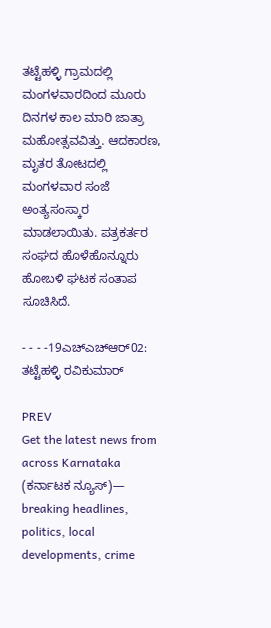ತಟ್ಟೆಹಳ್ಳಿ ಗ್ರಾಮದಲ್ಲಿ ಮಂಗಳವಾರದಿಂದ ಮೂರು ದಿನಗಳ ಕಾಲ ಮಾರಿ ಜಾತ್ರಾ ಮಹೋತ್ಸವವಿತ್ತು. ಆದಕಾರಣ, ಮೃತರ ತೋಟದಲ್ಲಿ ಮಂಗಳವಾರ ಸಂಜೆ ಅಂತ್ಯಸಂಸ್ಕಾರ ಮಾಡಲಾಯಿತು. ಪತ್ರಕರ್ತರ ಸಂಘದ ಹೊಳೆಹೊನ್ನೂರು ಹೋಬಳಿ ಘಟಕ ಸಂತಾಪ ಸೂಚಿಸಿದೆ.

- - - -19ಎಚ್ಎಚ್‌ಆರ್‌02: ತಟ್ಟೆಹಳ್ಳಿ ರವಿಕುಮಾರ್

PREV
Get the latest news from across Karnataka (ಕರ್ನಾಟಕ ನ್ಯೂಸ್)— breaking headlines, politics, local developments, crime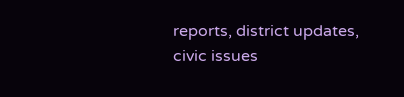reports, district updates, civic issues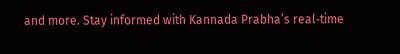and more. Stay informed with Kannada Prabha’s real‑time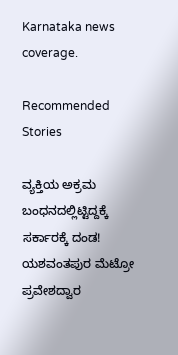Karnataka news coverage.

Recommended Stories

ವ್ಯಕ್ತಿಯ ಅಕ್ರಮ ಬಂಧನದಲ್ಲಿಟ್ಟಿದ್ದಕ್ಕೆ ಸರ್ಕಾರಕ್ಕೆ ದಂಡ!
ಯಶವಂತಪುರ ಮೆಟ್ರೋ ಪ್ರವೇಶದ್ವಾರ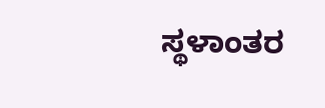ಸ್ಥಳಾಂತರ